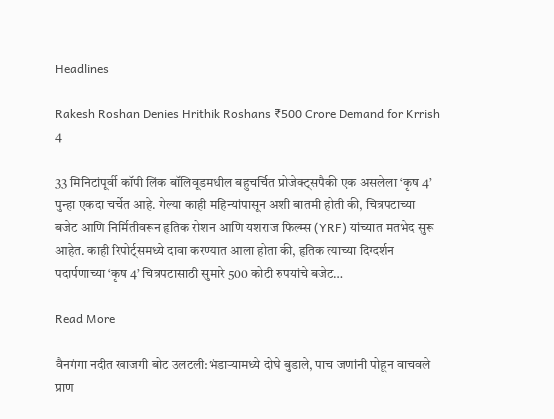Headlines

Rakesh Roshan Denies Hrithik Roshans ₹500 Crore Demand for Krrish 4

33 मिनिटांपूर्वी कॉपी लिंक बॉलिवूडमधील बहुचर्चित प्रोजेक्ट्सपैकी एक असलेला ‘कृष 4’ पुन्हा एकदा चर्चेत आहे. गेल्या काही महिन्यांपासून अशी बातमी होती की, चित्रपटाच्या बजेट आणि निर्मितीवरून हृतिक रोशन आणि यशराज फिल्म्स (YRF) यांच्यात मतभेद सुरू आहेत. काही रिपोर्ट्समध्ये दावा करण्यात आला होता की, हृतिक त्याच्या दिग्दर्शन पदार्पणाच्या ‘कृष 4’ चित्रपटासाठी सुमारे 500 कोटी रुपयांचे बजेट…

Read More

वैनगंगा नदीत खाजगी बोट उलटली:भंडाऱ्यामध्ये दोघे बुडाले, पाच जणांनी पोहून वाचवले प्राण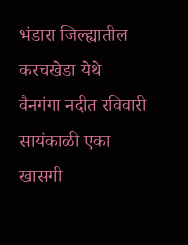भंडारा जिल्ह्यातील करचखेडा येथे वैनगंगा नदीत रविवारी सायंकाळी एका खासगी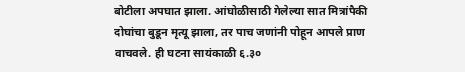बोटीला अपघात झाला. आंघोळीसाठी गेलेल्या सात मित्रांपैकी दोघांचा बुडून मृत्यू झाला, तर पाच जणांनी पोहून आपले प्राण वाचवले. ही घटना सायंकाळी ६.३०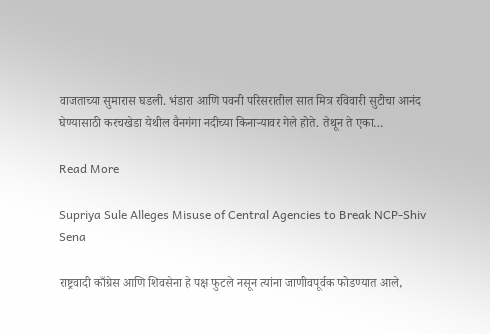वाजताच्या सुमारास घडली. भंडारा आणि पवनी परिसरातील सात मित्र रविवारी सुटीचा आनंद घेण्यासाठी करचखेडा येथील वैनगंगा नदीच्या किनाऱ्यावर गेले होते. तेथून ते एका…

Read More

Supriya Sule Alleges Misuse of Central Agencies to Break NCP-Shiv Sena

राष्ट्रवादी काँग्रेस आणि शिवसेना हे पक्ष फुटले नसून त्यांना जाणीवपूर्वक फोडण्यात आले,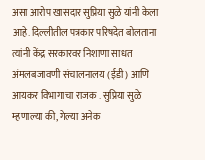असा आरोप खासदार सुप्रिया सुळे यांनी केला आहे. दिल्लीतील पत्रकार परिषदेत बोलताना त्यांनी केंद्र सरकारवर निशाणा साधत अंमलबजावणी संचालनालय (ईडी) आणि आयकर विभागाचा राजक . सुप्रिया सुळे म्हणाल्या की, गेल्या अनेक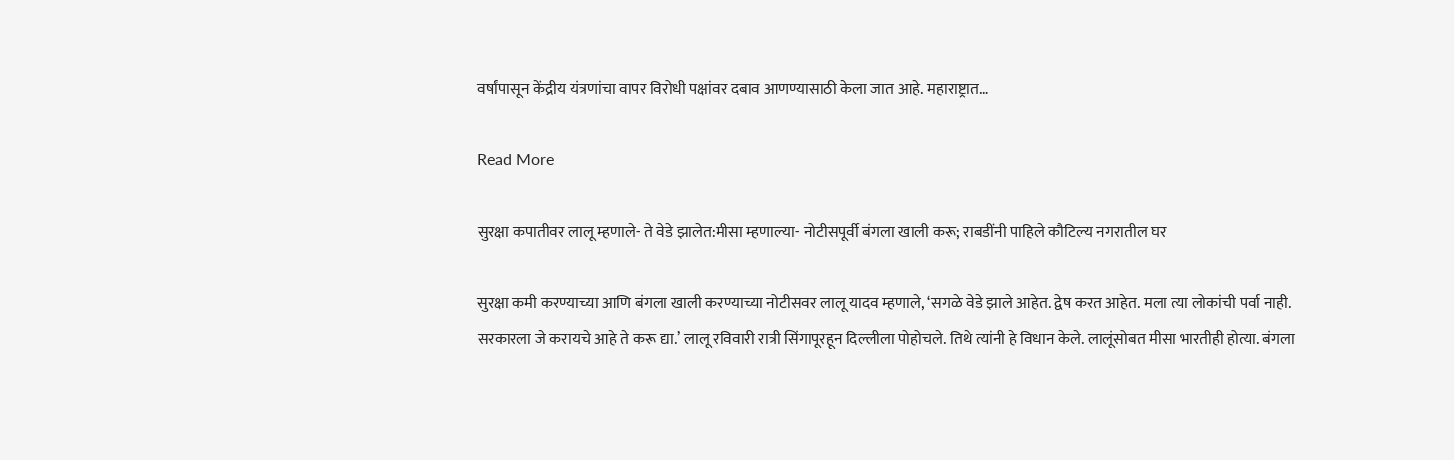वर्षांपासून केंद्रीय यंत्रणांचा वापर विरोधी पक्षांवर दबाव आणण्यासाठी केला जात आहे. महाराष्ट्रात…

Read More

सुरक्षा कपातीवर लालू म्हणाले- ते वेडे झालेत:मीसा म्हणाल्या- नोटीसपूर्वी बंगला खाली करू; राबडींनी पाहिले कौटिल्य नगरातील घर

सुरक्षा कमी करण्याच्या आणि बंगला खाली करण्याच्या नोटीसवर लालू यादव म्हणाले, ‘सगळे वेडे झाले आहेत. द्वेष करत आहेत. मला त्या लोकांची पर्वा नाही. सरकारला जे करायचे आहे ते करू द्या.’ लालू रविवारी रात्री सिंगापूरहून दिल्लीला पोहोचले. तिथे त्यांनी हे विधान केले. लालूंसोबत मीसा भारतीही होत्या. बंगला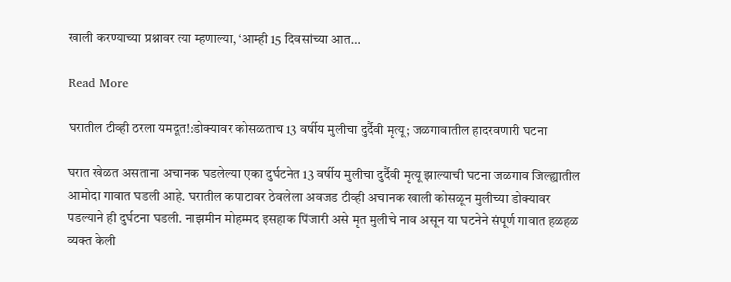खाली करण्याच्या प्रश्नावर त्या म्हणाल्या, ‘आम्ही 15 दिवसांच्या आत…

Read More

घरातील टीव्ही ठरला यमदूत!:डोक्यावर कोसळताच 13 वर्षीय मुलीचा दुर्दैवी मृत्यू; जळगावातील हादरवणारी घटना

घरात खेळत असताना अचानक घडलेल्या एका दुर्घटनेत 13 वर्षीय मुलीचा दुर्दैवी मृत्यू झाल्याची घटना जळगाव जिल्ह्यातील आमोदा गावात घडली आहे. घरातील कपाटावर ठेवलेला अवजड टीव्ही अचानक खाली कोसळून मुलीच्या डोक्यावर पडल्याने ही दुर्घटना घडली. नाझमीन मोहम्मद इसहाक पिंजारी असे मृत मुलीचे नाव असून या घटनेने संपूर्ण गावात हळहळ व्यक्त केली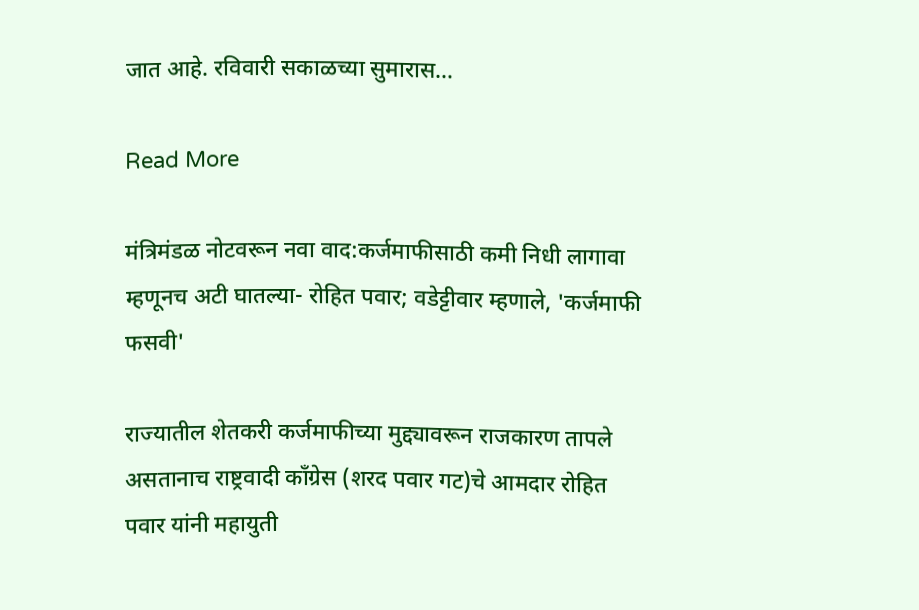जात आहे. रविवारी सकाळच्या सुमारास…

Read More

मंत्रिमंडळ नोटवरून नवा वाद:कर्जमाफीसाठी कमी निधी लागावा म्हणूनच अटी घातल्या- रोहित पवार; वडेट्टीवार म्हणाले, 'कर्जमाफी फसवी'

राज्यातील शेतकरी कर्जमाफीच्या मुद्द्यावरून राजकारण तापले असतानाच राष्ट्रवादी काँग्रेस (शरद पवार गट)चे आमदार रोहित पवार यांनी महायुती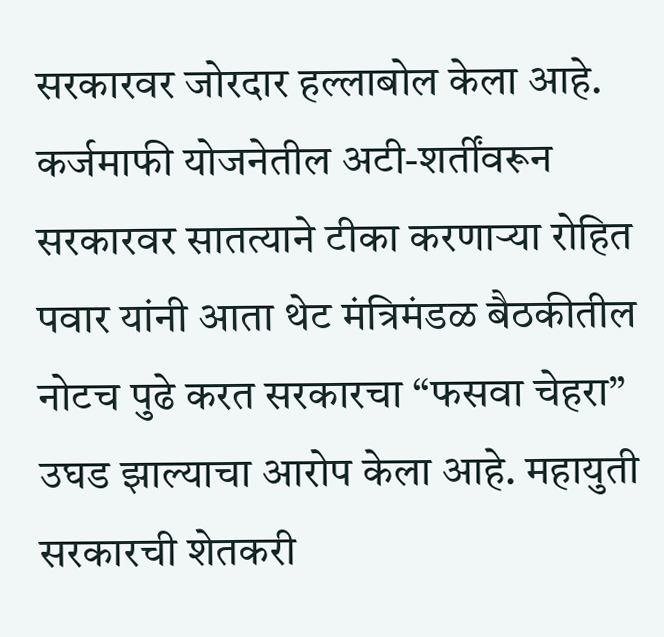सरकारवर जोरदार हल्लाबोल केला आहे. कर्जमाफी योजनेतील अटी-शर्तींवरून सरकारवर सातत्याने टीका करणाऱ्या रोहित पवार यांनी आता थेट मंत्रिमंडळ बैठकीतील नोटच पुढे करत सरकारचा “फसवा चेहरा” उघड झाल्याचा आरोप केला आहे. महायुती सरकारची शेतकरी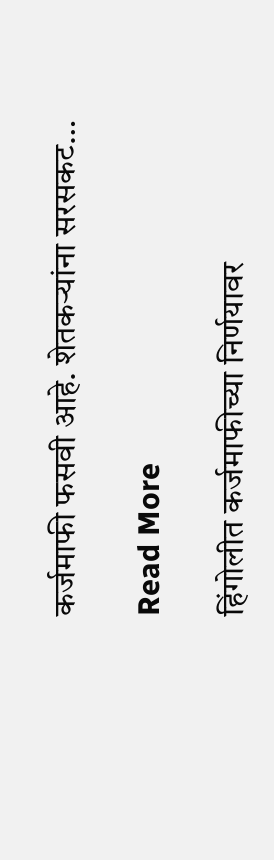कर्जमाफी फसवी आहे. शेतकऱ्यांना सरसकट…

Read More

हिंगोलीत कर्जमाफीच्या निर्णयावर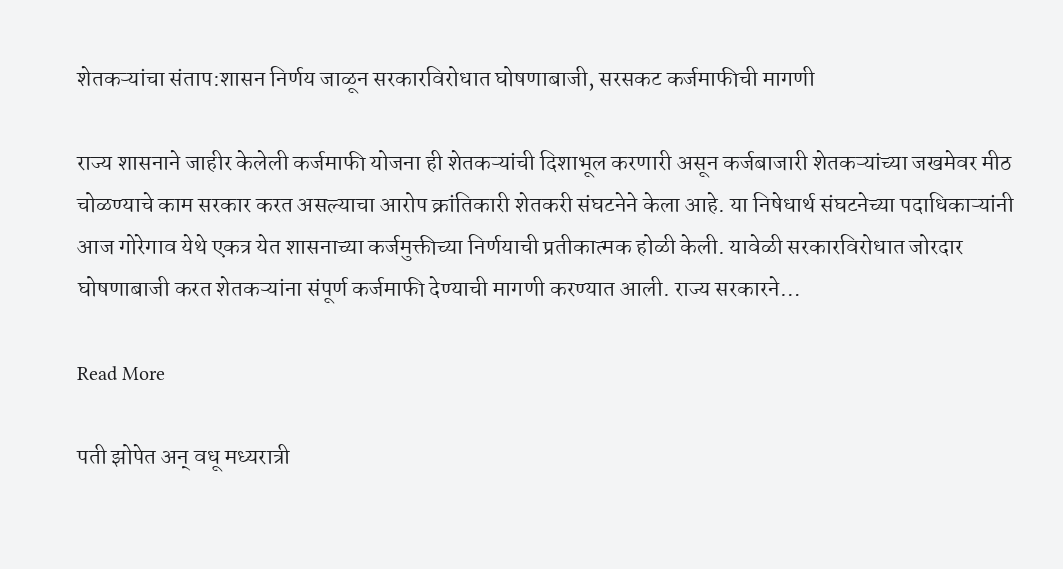शेतकऱ्यांचा संताप:शासन निर्णय जाळून सरकारविरोधात घोषणाबाजी, सरसकट कर्जमाफीची मागणी

राज्य शासनाने जाहीर केलेली कर्जमाफी योजना ही शेतकऱ्यांची दिशाभूल करणारी असून कर्जबाजारी शेतकऱ्यांच्या जखमेवर मीठ चोळण्याचे काम सरकार करत असल्याचा आरोप क्रांतिकारी शेतकरी संघटनेने केला आहे. या निषेधार्थ संघटनेच्या पदाधिकाऱ्यांनी आज गोरेगाव येथे एकत्र येत शासनाच्या कर्जमुक्तीच्या निर्णयाची प्रतीकात्मक होळी केली. यावेळी सरकारविरोधात जोरदार घोषणाबाजी करत शेतकऱ्यांना संपूर्ण कर्जमाफी देण्याची मागणी करण्यात आली. राज्य सरकारने…

Read More

पती झोपेत अन् वधू मध्यरात्री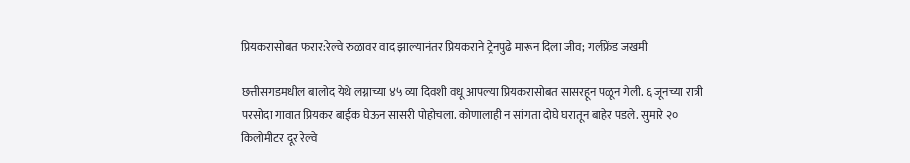प्रियकरासोबत फरार:रेल्वे रुळावर वाद झाल्यानंतर प्रियकराने ट्रेनपुढे मारून दिला जीव; गर्लफ्रेंड जखमी

छत्तीसगडमधील बालोद येथे लग्नाच्या ४५ व्या दिवशी वधू आपल्या प्रियकरासोबत सासरहून पळून गेली. ६ जूनच्या रात्री परसोदा गावात प्रियकर बाईक घेऊन सासरी पोहोचला. कोणालाही न सांगता दोघे घरातून बाहेर पडले. सुमारे २० किलोमीटर दूर रेल्वे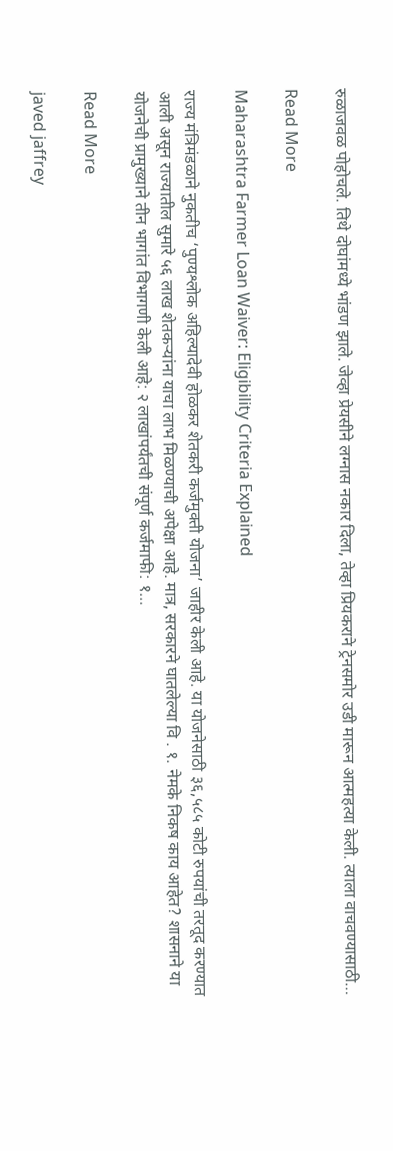रुळाजवळ पोहोचले. तिथे दोघांमध्ये भांडण झाले. जेव्हा प्रेयसीने लग्नास नकार दिला, तेव्हा प्रियकराने ट्रेनसमोर उडी मारून आत्महत्या केली. त्याला वाचवण्यासाठी…

Read More

Maharashtra Farmer Loan Waiver: Eligibility Criteria Explained

राज्य मंत्रिमंडळाने नुकतीच ‘पुण्यश्लोक अहिल्यादेवी होळकर शेतकरी कर्जमुक्ती योजना’ जाहीर केली आहे. या योजनेसाठी ३६,५८५ कोटी रुपयांची तरतूद करण्यात आली असून राज्यातील सुमारे ५६ लाख शेतकऱ्यांना याचा लाभ मिळण्याची अपेक्षा आहे. मात्र, सरकारने घातलेल्या वि . १. नेमके निकष काय आहेत? शासनाने या योजनेची प्रामुख्याने तीन भागांत विभागणी केली आहे: २ लाखांपर्यंतची संपूर्ण कर्जमाफी: १…

Read More

javed jaffrey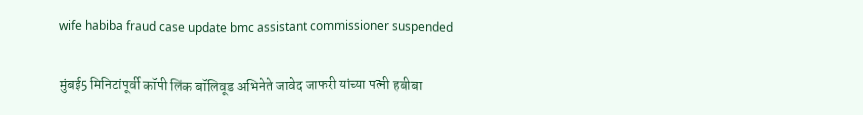wife habiba fraud case update bmc assistant commissioner suspended

मुंबई5 मिनिटांपूर्वी कॉपी लिंक बॉलिवूड अभिनेते जावेद जाफरी यांच्या पत्नी हबीबा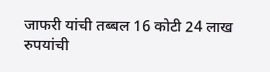जाफरी यांची तब्बल 16 कोटी 24 लाख रुपयांची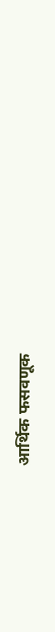आर्थिक फसवणूक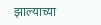झाल्याच्या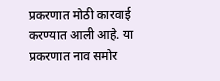प्रकरणात मोठी कारवाई करण्यात आली आहे. या प्रकरणात नाव समोर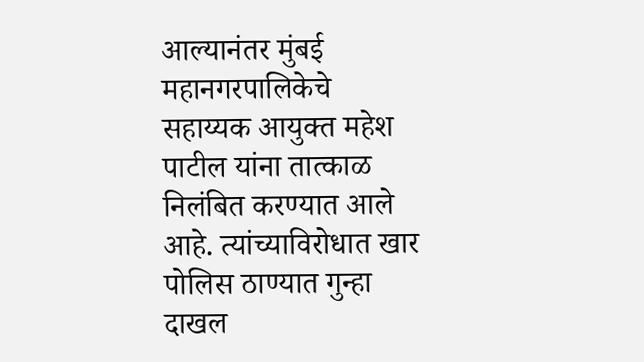आल्यानंतर मुंबई महानगरपालिकेचे सहाय्यक आयुक्त महेश पाटील यांना तात्काळ निलंबित करण्यात आले आहे. त्यांच्याविरोधात खार पोलिस ठाण्यात गुन्हा दाखल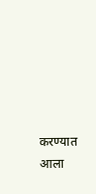करण्यात आला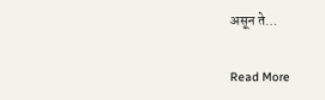असून ते…

Read More